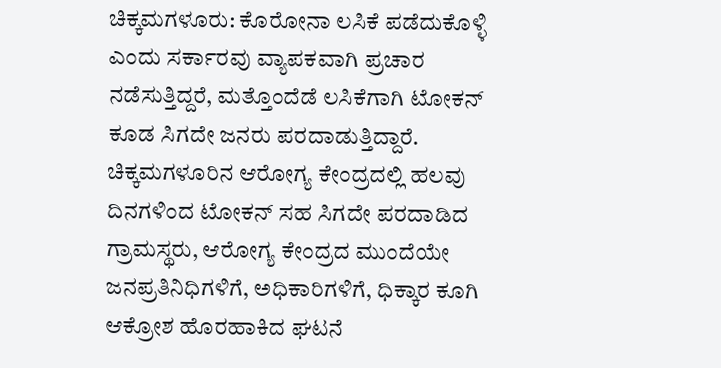ಚಿಕ್ಕಮಗಳೂರು: ಕೊರೋನಾ ಲಸಿಕೆ ಪಡೆದುಕೊಳ್ಳಿ ಎಂದು ಸರ್ಕಾರವು ವ್ಯಾಪಕವಾಗಿ ಪ್ರಚಾರ ನಡೆಸುತ್ತಿದ್ದರೆ, ಮತ್ತೊಂದೆಡೆ ಲಸಿಕೆಗಾಗಿ ಟೋಕನ್ ಕೂಡ ಸಿಗದೇ ಜನರು ಪರದಾಡುತ್ತಿದ್ದಾರೆ.
ಚಿಕ್ಕಮಗಳೂರಿನ ಆರೋಗ್ಯ ಕೇಂದ್ರದಲ್ಲಿ ಹಲವು ದಿನಗಳಿಂದ ಟೋಕನ್ ಸಹ ಸಿಗದೇ ಪರದಾಡಿದ ಗ್ರಾಮಸ್ಥರು, ಆರೋಗ್ಯ ಕೇಂದ್ರದ ಮುಂದೆಯೇ ಜನಪ್ರತಿನಿಧಿಗಳಿಗೆ, ಅಧಿಕಾರಿಗಳಿಗೆ, ಧಿಕ್ಕಾರ ಕೂಗಿ ಆಕ್ರೋಶ ಹೊರಹಾಕಿದ ಘಟನೆ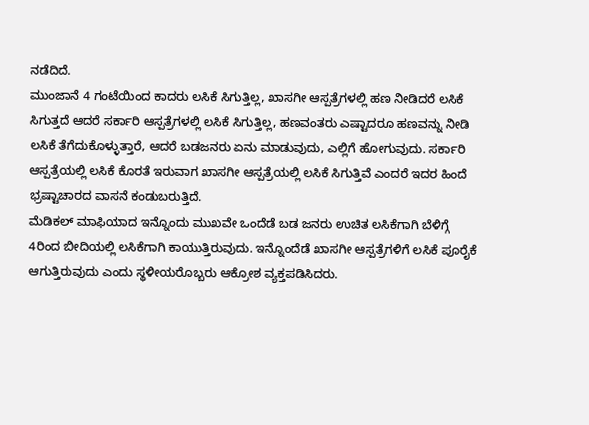ನಡೆದಿದೆ.
ಮುಂಜಾನೆ 4 ಗಂಟೆಯಿಂದ ಕಾದರು ಲಸಿಕೆ ಸಿಗುತ್ತಿಲ್ಲ, ಖಾಸಗೀ ಆಸ್ಪತ್ರೆಗಳಲ್ಲಿ ಹಣ ನೀಡಿದರೆ ಲಸಿಕೆ ಸಿಗುತ್ತದೆ ಆದರೆ ಸರ್ಕಾರಿ ಆಸ್ಪತ್ರೆಗಳಲ್ಲಿ ಲಸಿಕೆ ಸಿಗುತ್ತಿಲ್ಲ, ಹಣವಂತರು ಎಷ್ಟಾದರೂ ಹಣವನ್ನು ನೀಡಿ ಲಸಿಕೆ ತೆಗೆದುಕೊಳ್ಳುತ್ತಾರೆ, ಆದರೆ ಬಡಜನರು ಏನು ಮಾಡುವುದು, ಎಲ್ಲಿಗೆ ಹೋಗುವುದು. ಸರ್ಕಾರಿ ಆಸ್ಪತ್ರೆಯಲ್ಲಿ ಲಸಿಕೆ ಕೊರತೆ ಇರುವಾಗ ಖಾಸಗೀ ಆಸ್ಪತ್ರೆಯಲ್ಲಿ ಲಸಿಕೆ ಸಿಗುತ್ತಿವೆ ಎಂದರೆ ಇದರ ಹಿಂದೆ ಭ್ರಷ್ಟಾಚಾರದ ವಾಸನೆ ಕಂಡುಬರುತ್ತಿದೆ.
ಮೆಡಿಕಲ್ ಮಾಫಿಯಾದ ಇನ್ನೊಂದು ಮುಖವೇ ಒಂದೆಡೆ ಬಡ ಜನರು ಉಚಿತ ಲಸಿಕೆಗಾಗಿ ಬೆಳಿಗ್ಗೆ 4ರಿಂದ ಬೀದಿಯಲ್ಲಿ ಲಸಿಕೆಗಾಗಿ ಕಾಯುತ್ತಿರುವುದು. ಇನ್ನೊಂದೆಡೆ ಖಾಸಗೀ ಆಸ್ಪತ್ರೆಗಳಿಗೆ ಲಸಿಕೆ ಪೂರೈಕೆ ಆಗುತ್ತಿರುವುದು ಎಂದು ಸ್ಥಳೀಯರೊಬ್ಬರು ಆಕ್ರೋಶ ವ್ಯಕ್ತಪಡಿಸಿದರು.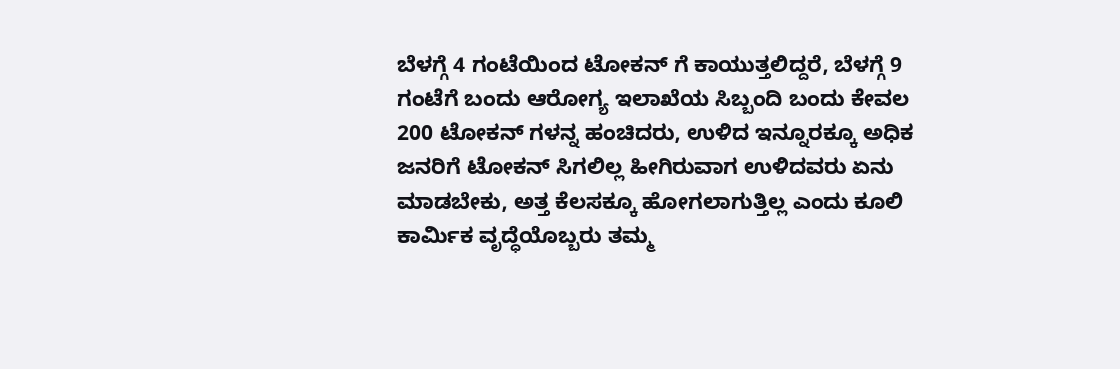ಬೆಳಗ್ಗೆ 4 ಗಂಟೆಯಿಂದ ಟೋಕನ್ ಗೆ ಕಾಯುತ್ತಲಿದ್ದರೆ, ಬೆಳಗ್ಗೆ 9 ಗಂಟೆಗೆ ಬಂದು ಆರೋಗ್ಯ ಇಲಾಖೆಯ ಸಿಬ್ಬಂದಿ ಬಂದು ಕೇವಲ 200 ಟೋಕನ್ ಗಳನ್ನ ಹಂಚಿದರು, ಉಳಿದ ಇನ್ನೂರಕ್ಕೂ ಅಧಿಕ ಜನರಿಗೆ ಟೋಕನ್ ಸಿಗಲಿಲ್ಲ ಹೀಗಿರುವಾಗ ಉಳಿದವರು ಏನು ಮಾಡಬೇಕು, ಅತ್ತ ಕೆಲಸಕ್ಕೂ ಹೋಗಲಾಗುತ್ತಿಲ್ಲ ಎಂದು ಕೂಲಿ ಕಾರ್ಮಿಕ ವೃದ್ಧೆಯೊಬ್ಬರು ತಮ್ಮ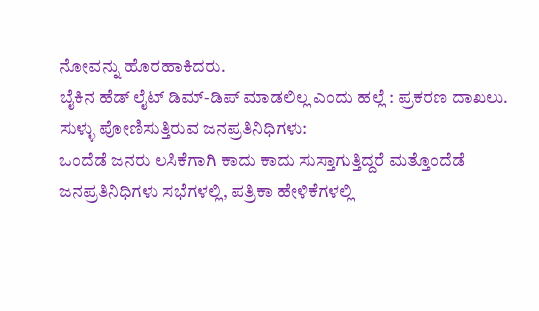ನೋವನ್ನು ಹೊರಹಾಕಿದರು.
ಬೈಕಿನ ಹೆಡ್ ಲೈಟ್ ಡಿಮ್-ಡಿಪ್ ಮಾಡಲಿಲ್ಲ ಎಂದು ಹಲ್ಲೆ : ಪ್ರಕರಣ ದಾಖಲು.
ಸುಳ್ಳು ಪೋಣಿಸುತ್ತಿರುವ ಜನಪ್ರತಿನಿಧಿಗಳು:
ಒಂದೆಡೆ ಜನರು ಲಸಿಕೆಗಾಗಿ ಕಾದು ಕಾದು ಸುಸ್ತಾಗುತ್ತಿದ್ದರೆ ಮತ್ತೊಂದೆಡೆ ಜನಪ್ರತಿನಿಧಿಗಳು ಸಭೆಗಳಲ್ಲಿ, ಪತ್ರಿಕಾ ಹೇಳಿಕೆಗಳಲ್ಲಿ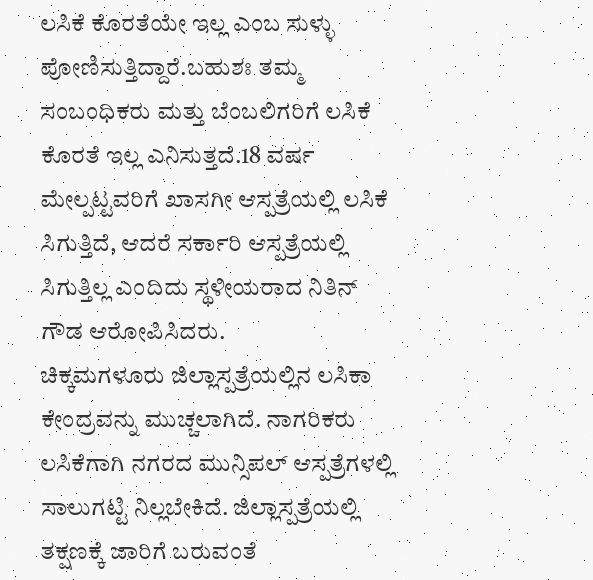ಲಸಿಕೆ ಕೊರತೆಯೇ ಇಲ್ಲ ಎಂಬ ಸುಳ್ಳು ಪೋಣಿಸುತ್ತಿದ್ದಾರೆ.ಬಹುಶಃ ತಮ್ಮ ಸಂಬಂಧಿಕರು ಮತ್ತು ಬೆಂಬಲಿಗರಿಗೆ ಲಸಿಕೆ ಕೊರತೆ ಇಲ್ಲ ಎನಿಸುತ್ತದೆ.18 ವರ್ಷ ಮೇಲ್ಪಟ್ಟವರಿಗೆ ಖಾಸಗೀ ಆಸ್ಪತ್ರೆಯಲ್ಲಿ ಲಸಿಕೆ ಸಿಗುತ್ತಿದೆ, ಆದರೆ ಸರ್ಕಾರಿ ಆಸ್ಪತ್ರೆಯಲ್ಲಿ ಸಿಗುತ್ತಿಲ್ಲ ಎಂದಿದು ಸ್ಥಳೀಯರಾದ ನಿತಿನ್ ಗೌಡ ಆರೋಪಿಸಿದರು.
ಚಿಕ್ಕಮಗಳೂರು ಜಿಲ್ಲಾಸ್ಪತ್ರೆಯಲ್ಲಿನ ಲಸಿಕಾ ಕೇಂದ್ರವನ್ನು ಮುಚ್ಚಲಾಗಿದೆ. ನಾಗರಿಕರು ಲಸಿಕೆಗಾಗಿ ನಗರದ ಮುನ್ಸಿಪಲ್ ಆಸ್ಪತ್ರೆಗಳಲ್ಲಿ ಸಾಲುಗಟ್ಟಿ ನಿಲ್ಲಬೇಕಿದೆ. ಜಿಲ್ಲಾಸ್ಪತ್ರೆಯಲ್ಲಿ ತಕ್ಷಣಕ್ಕೆ ಜಾರಿಗೆ ಬರುವಂತೆ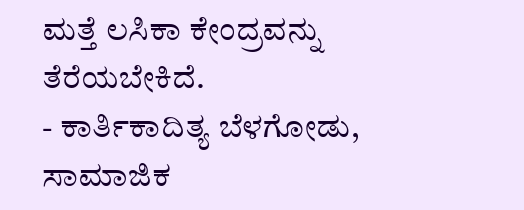ಮತ್ತೆ ಲಸಿಕಾ ಕೇಂದ್ರವನ್ನು ತೆರೆಯಬೇಕಿದೆ.
- ಕಾರ್ತಿಕಾದಿತ್ಯ ಬೆಳಗೋಡು, ಸಾಮಾಜಿಕ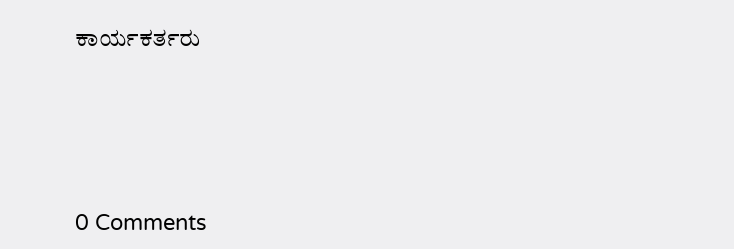ಕಾರ್ಯಕರ್ತರು





0 Comments